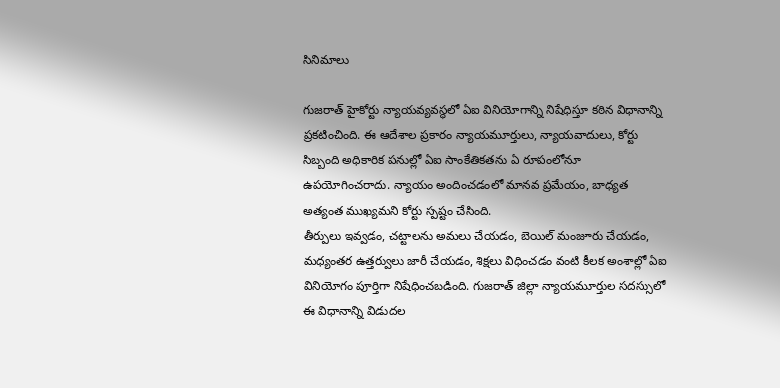సినిమాలు

గుజరాత్ హైకోర్టు న్యాయవ్యవస్థలో ఏఐ వినియోగాన్ని నిషేధిస్తూ కఠిన విధానాన్ని ప్రకటించింది. ఈ ఆదేశాల ప్రకారం న్యాయమూర్తులు, న్యాయవాదులు, కోర్టు సిబ్బంది అధికారిక పనుల్లో ఏఐ సాంకేతికతను ఏ రూపంలోనూ ఉపయోగించరాదు. న్యాయం అందించడంలో మానవ ప్రమేయం, బాధ్యత అత్యంత ముఖ్యమని కోర్టు స్పష్టం చేసింది.
తీర్పులు ఇవ్వడం, చట్టాలను అమలు చేయడం, బెయిల్ మంజూరు చేయడం, మధ్యంతర ఉత్తర్వులు జారీ చేయడం, శిక్షలు విధించడం వంటి కీలక అంశాల్లో ఏఐ వినియోగం పూర్తిగా నిషేధించబడింది. గుజరాత్ జిల్లా న్యాయమూర్తుల సదస్సులో ఈ విధానాన్ని విడుదల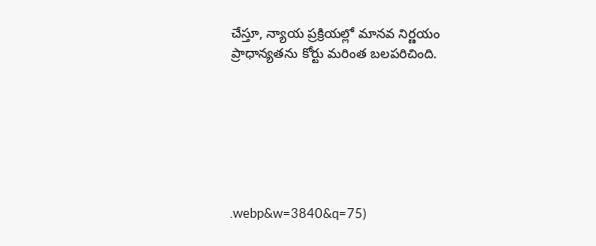చేస్తూ, న్యాయ ప్రక్రియల్లో మానవ నిర్ణయం ప్రాధాన్యతను కోర్టు మరింత బలపరిచింది.







.webp&w=3840&q=75)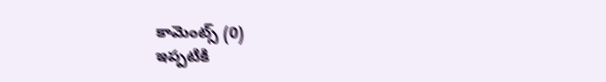కామెంట్స్ (0)
ఇప్పటికి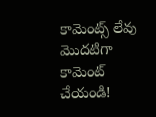కామెంట్స్ లేవు
మొదటిగా కామెంట్ చేయండి!